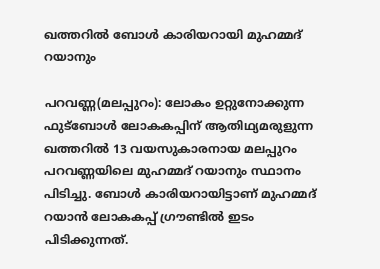ഖത്തറില്‍ ബോള്‍ കാരിയറായി മുഹമ്മദ് റയാനും

പറവണ്ണ(മലപ്പുറം): ലോകം ഉറ്റുനോക്കുന്ന ഫുട്‌ബോള്‍ ലോകകപ്പിന് ആതിഥ്യമരുളുന്ന ഖത്തറില്‍ 13 വയസുകാരനായ മലപ്പുറം പറവണ്ണയിലെ മുഹമ്മദ് റയാനും സ്ഥാനം പിടിച്ചു. ബോള്‍ കാരിയറായിട്ടാണ് മുഹമ്മദ് റയാന്‍ ലോകകപ്പ് ഗ്രൗണ്ടില്‍ ഇടം പിടിക്കുന്നത്.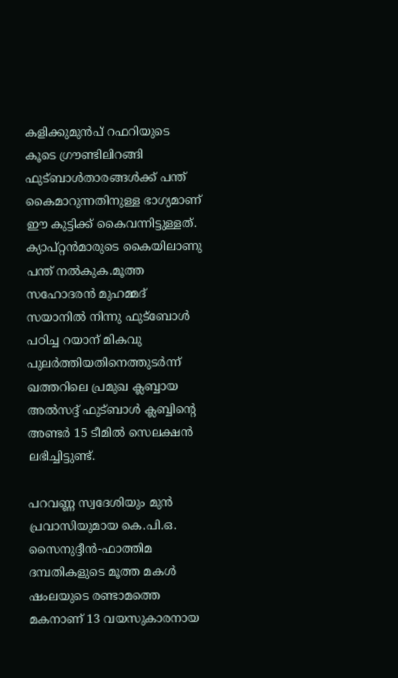കളിക്കുമുന്‍പ് റഫറിയുടെ കൂടെ ഗ്രൗണ്ടിലിറങ്ങി ഫുട്ബാള്‍താരങ്ങള്‍ക്ക് പന്ത് കൈമാറുന്നതിനുള്ള ഭാഗ്യമാണ് ഈ കുട്ടിക്ക് കൈവന്നിട്ടുള്ളത്. ക്യാപ്റ്റന്‍മാരുടെ കൈയിലാണു പന്ത് നല്‍കുക.മൂത്ത സഹോദരന്‍ മുഹമ്മദ് സയാനില്‍ നിന്നു ഫുട്‌ബോള്‍ പഠിച്ച റയാന് മികവു പുലര്‍ത്തിയതിനെത്തുടര്‍ന്ന് ഖത്തറിലെ പ്രമുഖ ക്ലബ്ബായ അല്‍സദ്ദ് ഫുട്ബാള്‍ ക്ലബ്ബിന്റെ അണ്ടര്‍ 15 ടീമില്‍ സെലക്ഷന്‍ ലഭിച്ചിട്ടുണ്ട്.

പറവണ്ണ സ്വദേശിയും മുന്‍ പ്രവാസിയുമായ കെ.പി.ഒ. സൈനുദ്ദീന്‍-ഫാത്തിമ ദമ്പതികളുടെ മൂത്ത മകള്‍ ഷംലയുടെ രണ്ടാമത്തെ മകനാണ് 13 വയസുകാരനായ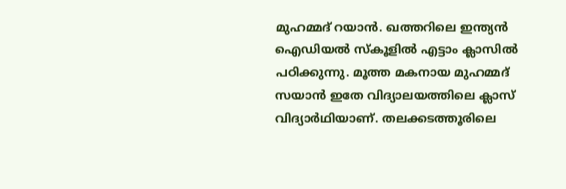മുഹമ്മദ് റയാന്‍. ഖത്തറിലെ ഇന്ത്യന്‍ ഐഡിയല്‍ സ്‌കൂളില്‍ എട്ടാം ക്ലാസില്‍ പഠിക്കുന്നു. മൂത്ത മകനായ മുഹമ്മദ് സയാന്‍ ഇതേ വിദ്യാലയത്തിലെ ക്ലാസ് വിദ്യാര്‍ഥിയാണ്. തലക്കടത്തൂരിലെ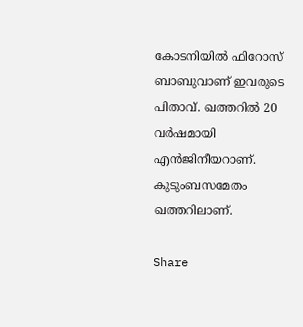കോടനിയില്‍ ഫിറോസ് ബാബുവാണ് ഇവരുടെ പിതാവ്. ഖത്തറില്‍ 20 വര്‍ഷമായി എന്‍ജിനീയറാണ്. കുടുംബസമേതം ഖത്തറിലാണ്.

Share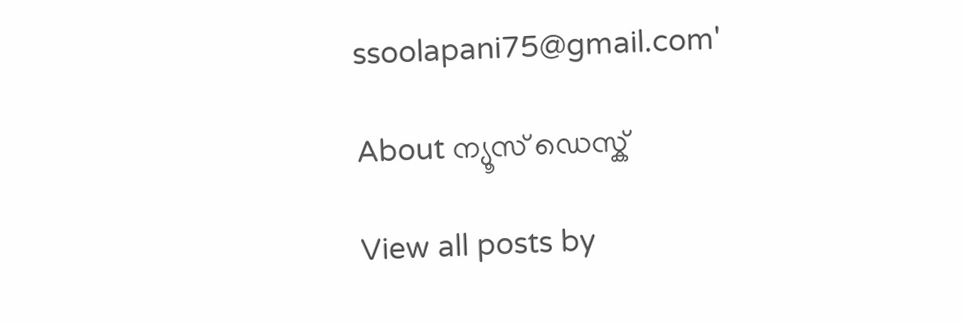ssoolapani75@gmail.com'

About ന്യൂസ് ഡെസ്ക്

View all posts by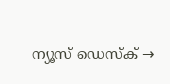ന്യൂസ് ഡെസ്ക് →